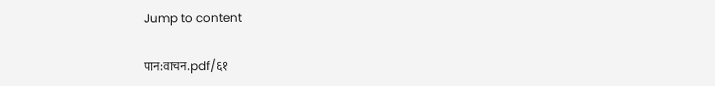Jump to content

पान:वाचन.pdf/६१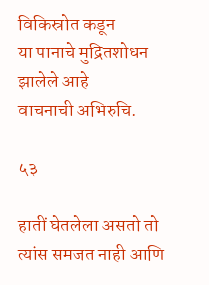विकिस्रोत कडून
या पानाचे मुद्रितशोधन झालेले आहे
वाचनाची अभिरुचि.

५३

हातीं घेतलेला असतो तो त्यांस समजत नाही आणि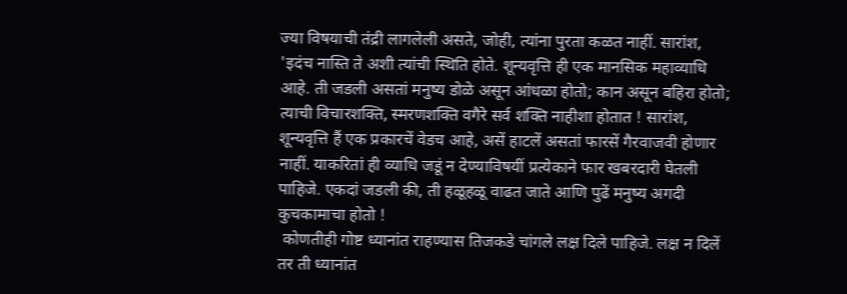ज्या विषयाची तंद्री लागलेली असते, जोही, त्यांना पुरता कळत नाहीं. सारांश, 'इदंच नास्ति ते अशी त्यांची स्थिति होते. शून्यवृत्ति ही एक मानसिक महाव्याधि आहे. ती जडली असतां मनुष्य डोळे असून आंधळा होतो; कान असून बहिरा होतो; त्याची विचारशक्ति, स्मरणशक्ति वगैरे सर्व शक्ति नाहीशा होतात ! सारांश, शून्यवृत्ति हैं एक प्रकारचें वेडच आहे, असें हाटलें असतां फारसें गैरवाजवी होणार नाहीं. याकरितां ही व्याधि जडूं न देण्याविषयीं प्रत्येकाने फार खबरदारी घेतली पाहिजे. एकदां जडली की, ती हळूहळू वाढत जाते आणि पुढें मनुष्य अगदी कुचकामाचा होतो !
 कोणतीही गोष्ट ध्यानांत राहण्यास तिजकडे चांगले लक्ष दिले पाहिजे. लक्ष न दिलें तर ती ध्यानांत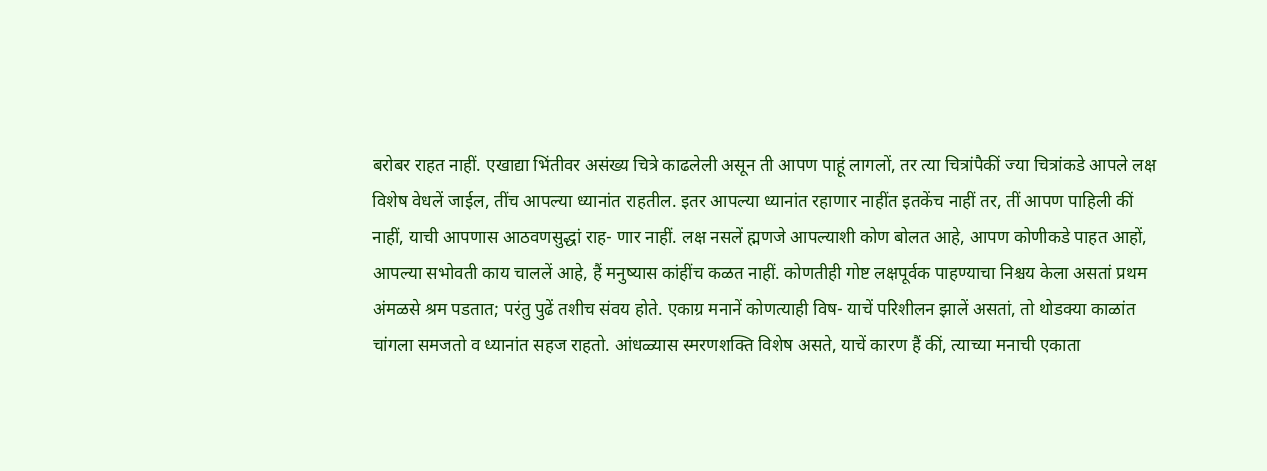बरोबर राहत नाहीं. एखाद्या भिंतीवर असंख्य चित्रे काढलेली असून ती आपण पाहूं लागलों, तर त्या चित्रांपैकीं ज्या चित्रांकडे आपले लक्ष विशेष वेधलें जाईल, तींच आपल्या ध्यानांत राहतील. इतर आपल्या ध्यानांत रहाणार नाहींत इतकेंच नाहीं तर, तीं आपण पाहिली कीं नाहीं, याची आपणास आठवणसुद्धां राह- णार नाहीं. लक्ष नसलें ह्मणजे आपल्याशी कोण बोलत आहे, आपण कोणीकडे पाहत आहों, आपल्या सभोवती काय चाललें आहे, हैं मनुष्यास कांहींच कळत नाहीं. कोणतीही गोष्ट लक्षपूर्वक पाहण्याचा निश्चय केला असतां प्रथम अंमळसे श्रम पडतात; परंतु पुढें तशीच संवय होते. एकाग्र मनानें कोणत्याही विष- याचें परिशीलन झालें असतां, तो थोडक्या काळांत चांगला समजतो व ध्यानांत सहज राहतो. आंधळ्यास स्मरणशक्ति विशेष असते, याचें कारण हैं कीं, त्याच्या मनाची एकाता